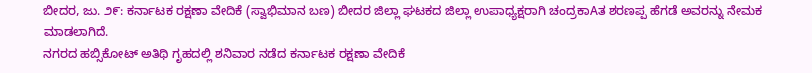ಬೀದರ, ಜು. ೨೯: ಕರ್ನಾಟಕ ರಕ್ಷಣಾ ವೇದಿಕೆ (ಸ್ವಾಭಿಮಾನ ಬಣ) ಬೀದರ ಜಿಲ್ಲಾ ಘಟಕದ ಜಿಲ್ಲಾ ಉಪಾಧ್ಯಕ್ಷರಾಗಿ ಚಂದ್ರಕಾAತ ಶರಣಪ್ಪ ಹೆಗಡೆ ಅವರನ್ನು ನೇಮಕ ಮಾಡಲಾಗಿದೆ.
ನಗರದ ಹಬ್ಸಿಕೋಟ್ ಅತಿಥಿ ಗೃಹದಲ್ಲಿ ಶನಿವಾರ ನಡೆದ ಕರ್ನಾಟಕ ರಕ್ಷಣಾ ವೇದಿಕೆ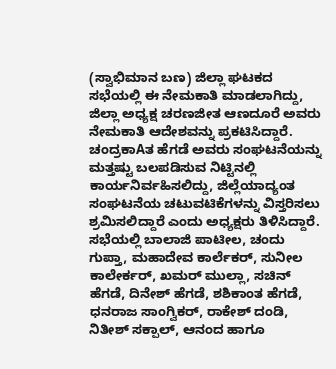(ಸ್ವಾಭಿಮಾನ ಬಣ) ಜಿಲ್ಲಾ ಘಟಕದ ಸಭೆಯಲ್ಲಿ ಈ ನೇಮಕಾತಿ ಮಾಡಲಾಗಿದ್ದು, ಜಿಲ್ಲಾ ಅಧ್ಯಕ್ಷ ಚರಣಜೀತ ಆಣದೂರೆ ಅವರು ನೇಮಕಾತಿ ಆದೇಶವನ್ನು ಪ್ರಕಟಿಸಿದ್ದಾರೆ.
ಚಂದ್ರಕಾAತ ಹೆಗಡೆ ಅವರು ಸಂಘಟನೆಯನ್ನು ಮತ್ತಷ್ಟು ಬಲಪಡಿಸುವ ನಿಟ್ಟಿನಲ್ಲಿ ಕಾರ್ಯನಿರ್ವಹಿಸಲಿದ್ದು, ಜಿಲ್ಲೆಯಾದ್ಯಂತ ಸಂಘಟನೆಯ ಚಟುವಟಿಕೆಗಳನ್ನು ವಿಸ್ತರಿಸಲು ಶ್ರಮಿಸಲಿದ್ದಾರೆ ಎಂದು ಅಧ್ಯಕ್ಷರು ತಿಳಿಸಿದ್ದಾರೆ.
ಸಭೆಯಲ್ಲಿ ಬಾಲಾಜಿ ಪಾಟೀಲ, ಚಂದು ಗುಪ್ತಾ, ಮಹಾದೇವ ಕಾರ್ಲೆಕರ್, ಸುನೀಲ ಕಾಲೇರ್ಕರ್, ಖಮರ್ ಮುಲ್ಲಾ, ಸಚಿನ್ ಹೆಗಡೆ, ದಿನೇಶ್ ಹೆಗಡೆ, ಶಶಿಕಾಂತ ಹೆಗಡೆ, ಧನರಾಜ ಸಾಂಗ್ವಿಕರ್, ರಾಕೇಶ್ ದಂಡಿ, ನಿತೀಶ್ ಸಕ್ಪಾಲ್, ಆನಂದ ಹಾಗೂ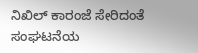ನಿಖಿಲ್ ಕಾರಂಜೆ ಸೇರಿದಂತೆ ಸಂಘಟನೆಯ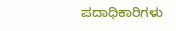ಪದಾಧಿಕಾರಿಗಳು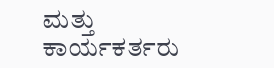ಮತ್ತು ಕಾರ್ಯಕರ್ತರು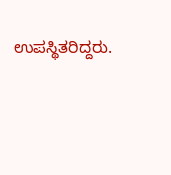ಉಪಸ್ಥಿತರಿದ್ದರು.